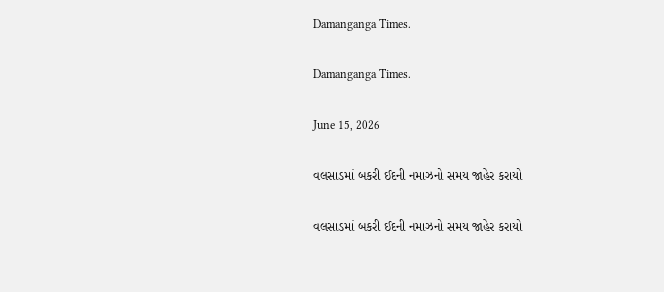Damanganga Times.

Damanganga Times.

June 15, 2026

વલસાડમાં બકરી ઈદની નમાઝનો સમય જાહેર કરાયો

વલસાડમાં બકરી ઈદની નમાઝનો સમય જાહેર કરાયો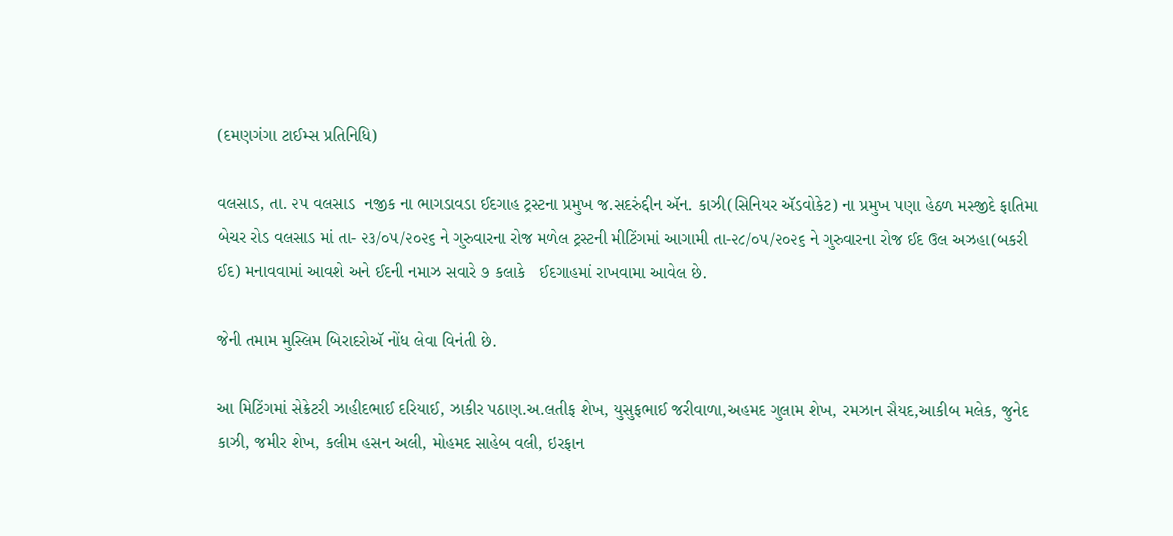(દમણગંગા ટાઈમ્સ પ્રતિનિધિ)

વલસાડ, તા. ૨૫ વલસાડ  નજીક ના ભાગડાવડા ઈદગાહ ટ્રસ્ટના પ્રમુખ જ.સદરુંદ્દીન ઍન. કાઝી(સિનિયર ઍડવોકેટ) ના પ્રમુખ પણા હેઠળ મસ્જીદે ફાતિમા બેચર રોડ વલસાડ માં તા- ૨૩/૦૫/૨૦૨૬ ને ગુરુવારના રોજ મળેલ ટ્રસ્ટની મીટિંગમાં આગામી તા-૨૮/૦૫/૨૦૨૬ ને ગુરુવારના રોજ ઈદ ઉલ અઝહા(બકરી ઈદ) મનાવવામાં આવશે અને ઈદની નમાઝ સવારે ૭ કલાકે   ઈદગાહમાં રાખવામા આવેલ છે.

જેની તમામ મુસ્લિમ બિરાદરોઍ નોંધ લેવા વિનંતી છે.

આ મિટિંગમાં સેક્રેટરી ઝાહીદભાઈ દરિયાઈ, ઝાકીર પઠાણ.અ.લતીફ શેખ, યુસુફભાઈ જરીવાળા,અહમદ ગુલામ શેખ, રમઝાન સૈયદ,આકીબ મલેક, જુનેદ કાઝી, જમીર શેખ, કલીમ હસન અલી, મોહમદ સાહેબ વલી, ઇરફાન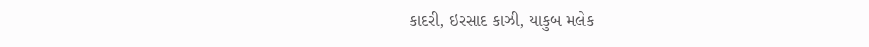કાદરી, ઇરસાદ કાઝી, યાકુબ મલેક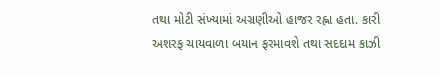તથા મોટી સંખ્યામાં અગ્રણીઓ હાજર રહ્ના હતા. કારી અશરફ ચાયવાળા બયાન ફરમાવશે તથા સદદામ કાઝી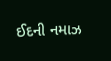ઈદની નમાઝ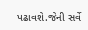પઢાવશે.જેની સર્વે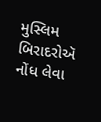મુસ્લિમ બિરાદરોઍ નોંધ લેવા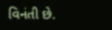વિનંતી છે.